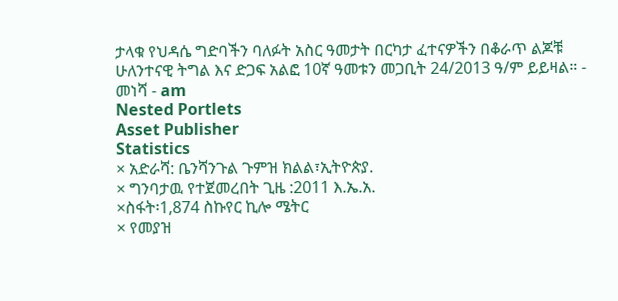ታላቁ የህዳሴ ግድባችን ባለፉት አስር ዓመታት በርካታ ፈተናዎችን በቆራጥ ልጆቹ ሁለንተናዊ ትግል እና ድጋፍ አልፎ 10ኛ ዓመቱን መጋቢት 24/2013 ዓ/ም ይይዛል። - መነሻ - am
Nested Portlets
Asset Publisher
Statistics
× አድራሻ: ቤንሻንጉል ጉምዝ ክልል፣ኢትዮጵያ.
× ግንባታዉ የተጀመረበት ጊዜ :2011 እ.ኤ.አ.
×ስፋት፡1,874 ስኩየር ኪሎ ሜትር
× የመያዝ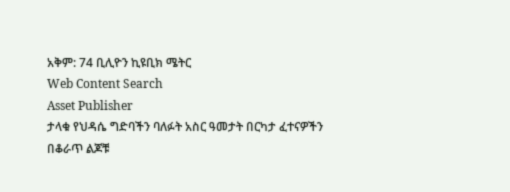አቅም: 74 ቢሊዮን ኪዩቢክ ሜትር
Web Content Search
Asset Publisher
ታላቁ የህዳሴ ግድባችን ባለፉት አስር ዓመታት በርካታ ፈተናዎችን በቆራጥ ልጆቹ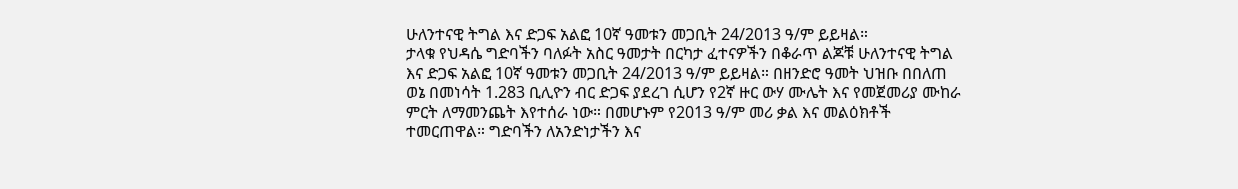ሁለንተናዊ ትግል እና ድጋፍ አልፎ 10ኛ ዓመቱን መጋቢት 24/2013 ዓ/ም ይይዛል።
ታላቁ የህዳሴ ግድባችን ባለፉት አስር ዓመታት በርካታ ፈተናዎችን በቆራጥ ልጆቹ ሁለንተናዊ ትግል እና ድጋፍ አልፎ 10ኛ ዓመቱን መጋቢት 24/2013 ዓ/ም ይይዛል። በዘንድሮ ዓመት ህዝቡ በበለጠ ወኔ በመነሳት 1.283 ቢሊዮን ብር ድጋፍ ያደረገ ሲሆን የ2ኛ ዙር ውሃ ሙሌት እና የመጀመሪያ ሙከራ ምርት ለማመንጨት እየተሰራ ነው። በመሆኑም የ2013 ዓ/ም መሪ ቃል እና መልዕክቶች ተመርጠዋል። ግድባችን ለአንድነታችን እና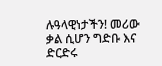ሉዓላዊነታችን! መሪው ቃል ሲሆን ግድቡ እና ድርድሩ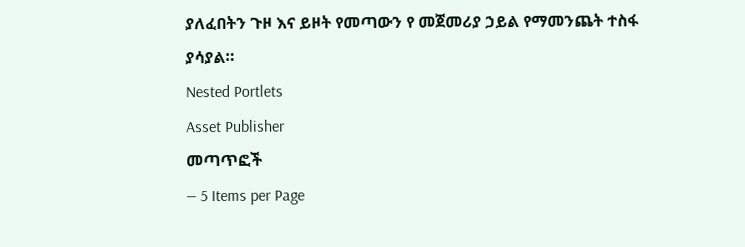ያለፈበትን ጉዞ እና ይዞት የመጣውን የ መጀመሪያ ኃይል የማመንጨት ተስፋ ያሳያል።
Nested Portlets
Asset Publisher
መጣጥፎች
— 5 Items per Page